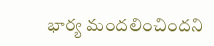భార్య మందలించిందని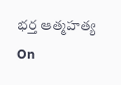భర్త ఆత్మహత్య
On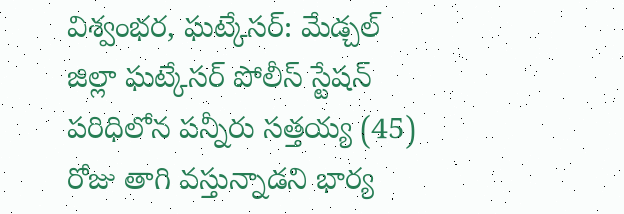విశ్వంభర, ఘట్కేసర్: మేడ్చల్ జిల్లా ఘట్కేసర్ పోలీస్ స్టేషన్ పరిధిలోన పన్నీరు సత్తయ్య (45) రోజు తాగి వస్తున్నాడని భార్య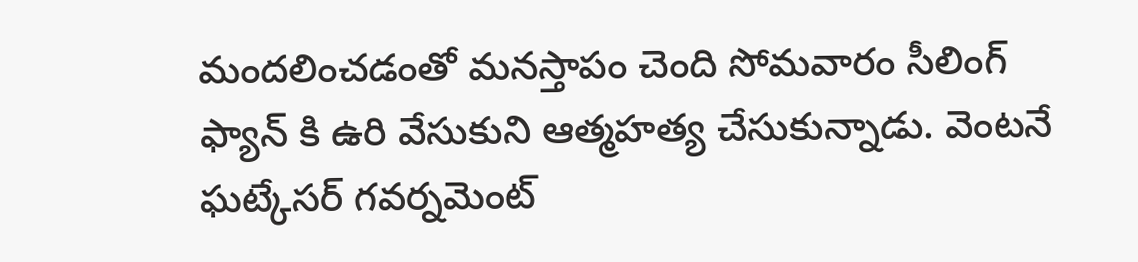మందలించడంతో మనస్తాపం చెంది సోమవారం సీలింగ్ ఫ్యాన్ కి ఉరి వేసుకుని ఆత్మహత్య చేసుకున్నాడు. వెంటనే ఘట్కేసర్ గవర్నమెంట్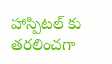హాస్పిటల్ కు తరలించగా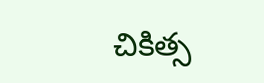చికిత్స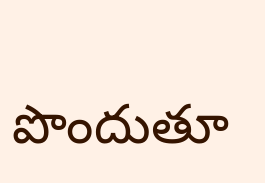పొందుతూ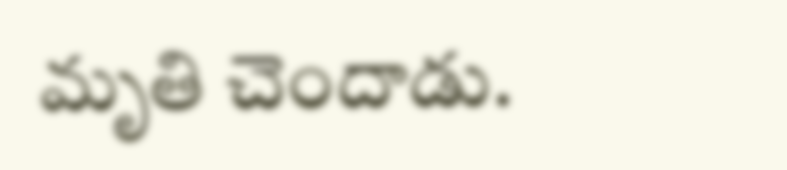మృతి చెందాడు.